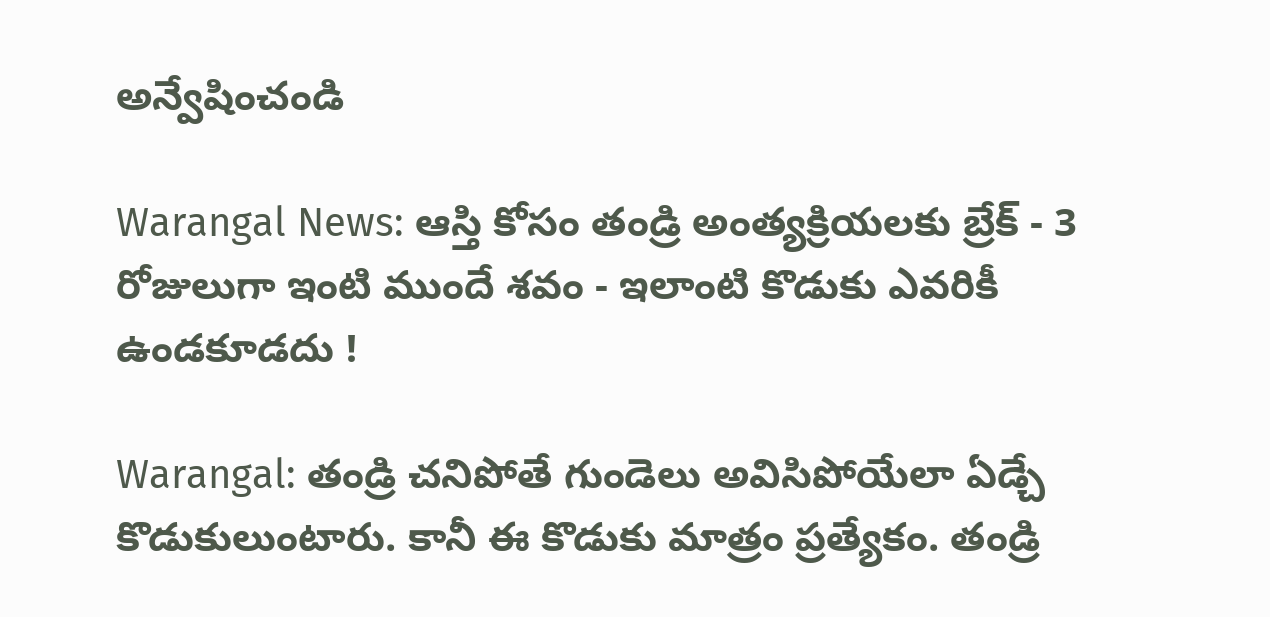అన్వేషించండి

Warangal News: ఆస్తి కోసం తండ్రి అంత్యక్రియలకు బ్రేక్ - 3 రోజులుగా ఇంటి ముందే శవం - ఇలాంటి కొడుకు ఎవరికీ ఉండకూడదు !

Warangal: తండ్రి చనిపోతే గుండెలు అవిసిపోయేలా ఏడ్చే కొడుకులుంటారు. కానీ ఈ కొడుకు మాత్రం ప్రత్యేకం. తండ్రి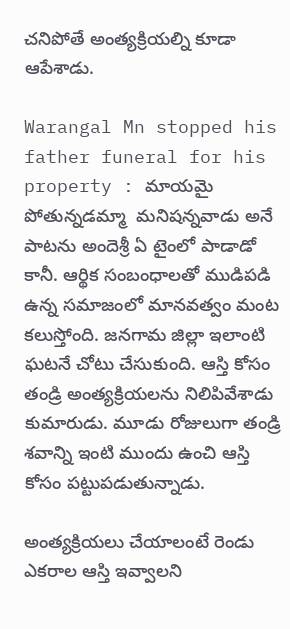చనిపోతే అంత్యక్రియల్ని కూడా ఆపేశాడు.

Warangal Mn stopped his father funeral for his property : మాయమై పోతున్నడమ్మా  మనిషన్నవాడు అనే పాటను అందెశ్రీ ఏ టైంలో పాడాడో కానీ. ఆర్థిక సంబంధాలతో ముడిపడి ఉన్న సమాజంలో మానవత్వం మంట కలుస్తోంది. జనగామ జిల్లా ఇలాంటి ఘటనే చోటు చేసుకుంది. ఆస్తి కోసం తండ్రి అంత్యక్రియలను నిలిపివేశాడు కుమారుడు. మూడు రోజులుగా తండ్రి శవాన్ని ఇంటి ముందు ఉంచి ఆస్తి కోసం పట్టుపడుతున్నాడు.

అంత్యక్రియలు చేయాలంటే రెండు ఎకరాల ఆస్తి ఇవ్వాలని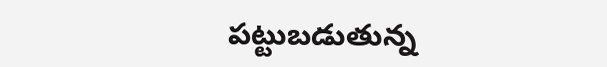పట్టుబడుతున్న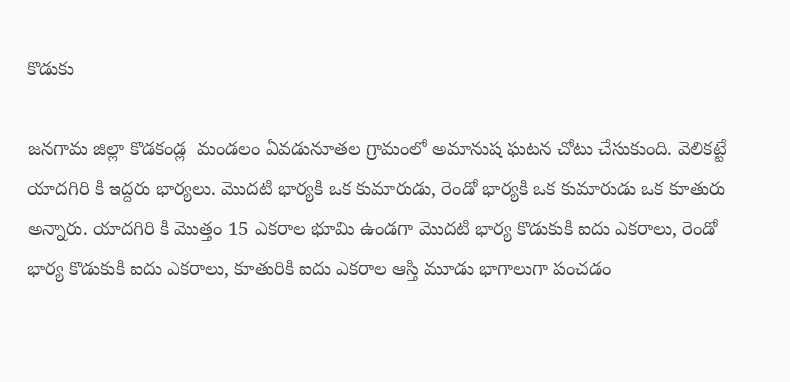కొడుకు

జనగామ జిల్లా కొడకండ్ల  మండలం ఏవడునూతల గ్రామంలో అమానుష ఘటన చోటు చేసుకుంది. వెలికట్టే యాదగిరి కి ఇద్దరు భార్యలు. మొదటి భార్యకి ఒక కుమారుడు, రెండో భార్యకి ఒక కుమారుడు ఒక కూతురు అన్నారు. యాదగిరి కి మొత్తం 15 ఎకరాల భూమి ఉండగా మొదటి భార్య కొడుకుకి ఐదు ఎకరాలు, రెండో భార్య కొడుకుకి ఐదు ఎకరాలు, కూతురికి ఐదు ఎకరాల ఆస్తి మూడు భాగాలుగా పంచడం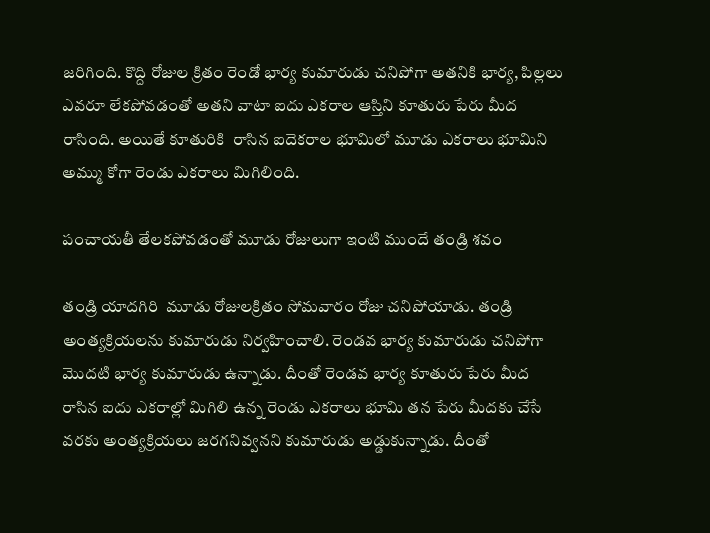జరిగింది. కొద్ది రోజుల క్రితం రెండో భార్య కుమారుడు చనిపోగా అతనికి భార్య, పిల్లలు ఎవరూ లేకపోవడంతో అతని వాటా ఐదు ఎకరాల ఆస్తిని కూతురు పేరు మీద రాసింది. అయితే కూతురికి  రాసిన ఐదెకరాల భూమిలో మూడు ఎకరాలు భూమిని అమ్ము కోగా రెండు ఎకరాలు మిగిలింది.

పంచాయతీ తేలకపోవడంతో మూడు రోజులుగా ఇంటి ముందే తండ్రి శవం

తండ్రి యాదగిరి  మూడు రోజులక్రితం సోమవారం రోజు చనిపోయాడు. తండ్రి అంత్యక్రియలను కుమారుడు నిర్వహించాలి. రెండవ భార్య కుమారుడు చనిపోగా మొదటి భార్య కుమారుడు ఉన్నాడు. దీంతో రెండవ భార్య కూతురు పేరు మీద రాసిన ఐదు ఎకరాల్లో మిగిలి ఉన్న రెండు ఎకరాలు భూమి తన పేరు మీదకు చేసే వరకు అంత్యక్రియలు జరగనివ్వనని కుమారుడు అడ్డుకున్నాడు. దీంతో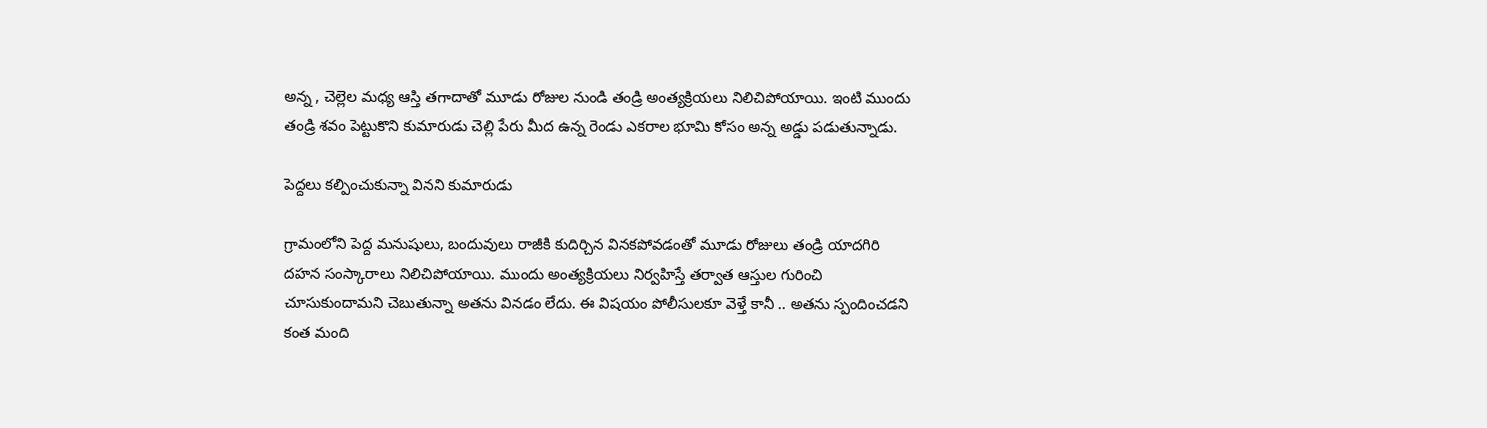అన్న , చెల్లెల మధ్య ఆస్తి తగాదాతో మూడు రోజుల నుండి తండ్రి అంత్యక్రియలు నిలిచిపోయాయి. ఇంటి ముందు తండ్రి శవం పెట్టుకొని కుమారుడు చెల్లి పేరు మీద ఉన్న రెండు ఎకరాల భూమి కోసం అన్న అడ్డు పడుతున్నాడు.

పెద్దలు కల్పించుకున్నా వినని కుమారుడు

గ్రామంలోని పెద్ద మనుషులు, బందువులు రాజీకి కుదిర్చిన వినకపోవడంతో మూడు రోజులు తండ్రి యాదగిరి దహన సంస్కారాలు నిలిచిపోయాయి. ముందు అంత్యక్రియలు నిర్వహిస్తే తర్వాత ఆస్తుల గురించి చూసుకుందామని చెబుతున్నా అతను వినడం లేదు. ఈ విషయం పోలీసులకూ వెళ్తే కానీ .. అతను స్పందించడని కంత మంది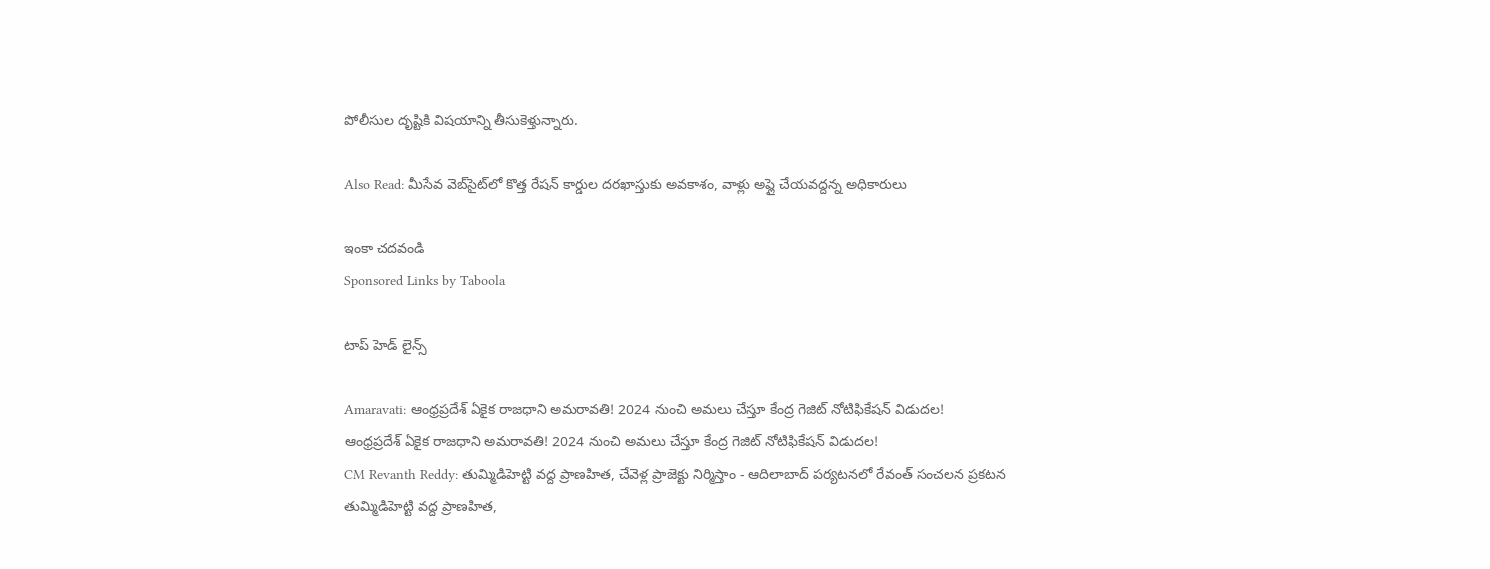పోలీసుల దృష్టికి విషయాన్ని తీసుకెళ్తున్నారు.

Also Read: మీసేవ వెబ్‌సైట్‌లో కొత్త రేషన్ కార్డుల దరఖాస్తుకు అవకాశం, వాళ్లు అప్లై చేయవద్దన్న అధికారులు

ఇంకా చదవండి
Sponsored Links by Taboola

టాప్ హెడ్ లైన్స్

Amaravati: ఆంధ్రప్రదేశ్‌ ఏకైక రాజధాని అమరావతి! 2024 నుంచి అమలు చేస్తూ కేంద్ర గెజిట్ నోటిఫికేషన్ విడుదల!
ఆంధ్రప్రదేశ్‌ ఏకైక రాజధాని అమరావతి! 2024 నుంచి అమలు చేస్తూ కేంద్ర గెజిట్ నోటిఫికేషన్ విడుదల!
CM Revanth Reddy: తుమ్మిడిహెట్టి వద్ద ప్రాణహిత, చేవెళ్ల ప్రాజెక్టు నిర్మిస్తాం - ఆదిలాబాద్ పర్యటనలో రేవంత్ సంచలన ప్రకటన
తుమ్మిడిహెట్టి వద్ద ప్రాణహిత,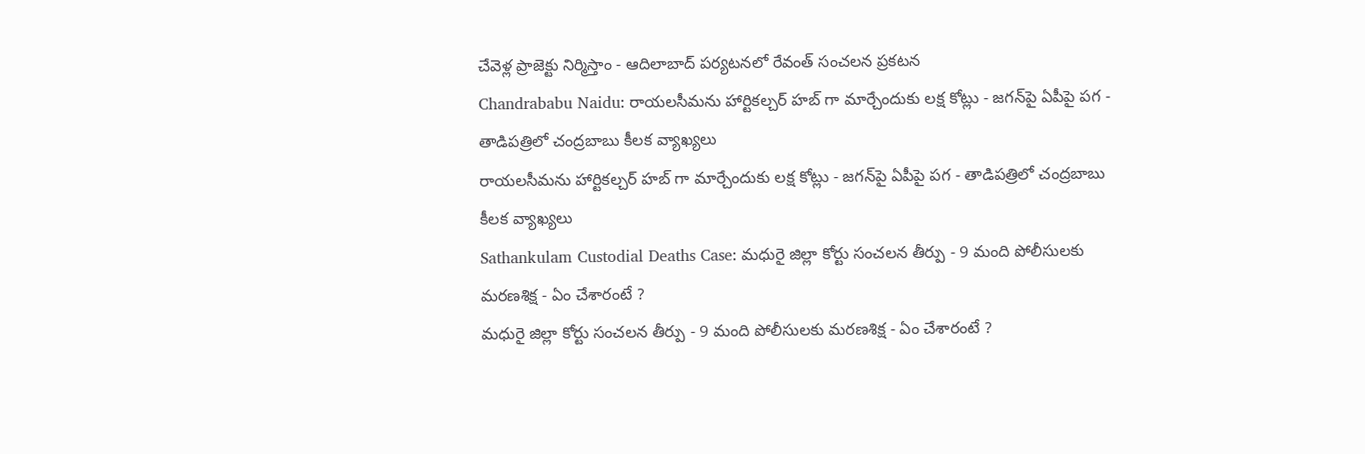చేవెళ్ల ప్రాజెక్టు నిర్మిస్తాం - ఆదిలాబాద్ పర్యటనలో రేవంత్ సంచలన ప్రకటన
Chandrababu Naidu: రాయలసీమను హార్టికల్చర్ హబ్ గా మార్చేందుకు లక్ష కోట్లు - జగన్‌పై ఏపీపై పగ - తాడిపత్రిలో చంద్రబాబు కీలక వ్యాఖ్యలు
రాయలసీమను హార్టికల్చర్ హబ్ గా మార్చేందుకు లక్ష కోట్లు - జగన్‌పై ఏపీపై పగ - తాడిపత్రిలో చంద్రబాబు కీలక వ్యాఖ్యలు
Sathankulam Custodial Deaths Case: మధురై జిల్లా కోర్టు సంచలన తీర్పు - 9 మంది పోలీసులకు మరణశిక్ష - ఏం చేశారంటే ?
మధురై జిల్లా కోర్టు సంచలన తీర్పు - 9 మంది పోలీసులకు మరణశిక్ష - ఏం చేశారంటే ?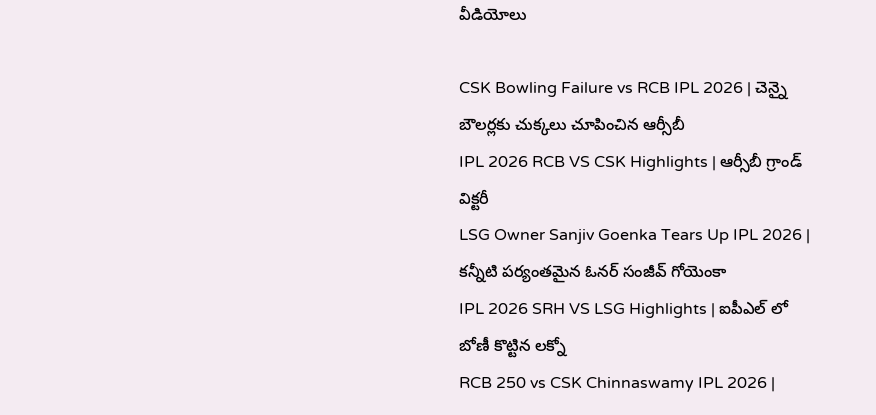వీడియోలు

CSK Bowling Failure vs RCB IPL 2026 | చెన్నై బౌలర్లకు చుక్కలు చూపించిన ఆర్సీబీ
IPL 2026 RCB VS CSK Highlights | ఆర్సీబీ గ్రాండ్ విక్ట‌రీ
LSG Owner Sanjiv Goenka Tears Up IPL 2026 | కన్నీటి పర్యంతమైన ఓనర్ సంజీవ్ గోయెంకా
IPL 2026 SRH VS LSG Highlights | ఐపీఎల్ లో బోణీ కొట్టిన ల‌క్నో
RCB 250 vs CSK Chinnaswamy IPL 2026 |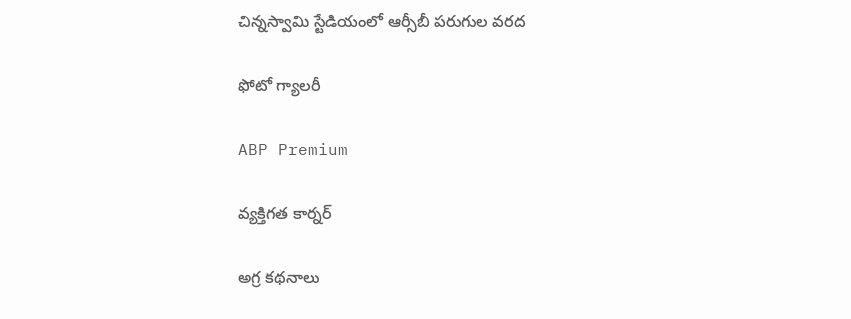చిన్నస్వామి స్టేడియంలో ఆర్సీబీ పరుగుల వరద

ఫోటో గ్యాలరీ

ABP Premium

వ్యక్తిగత కార్నర్

అగ్ర కథనాలు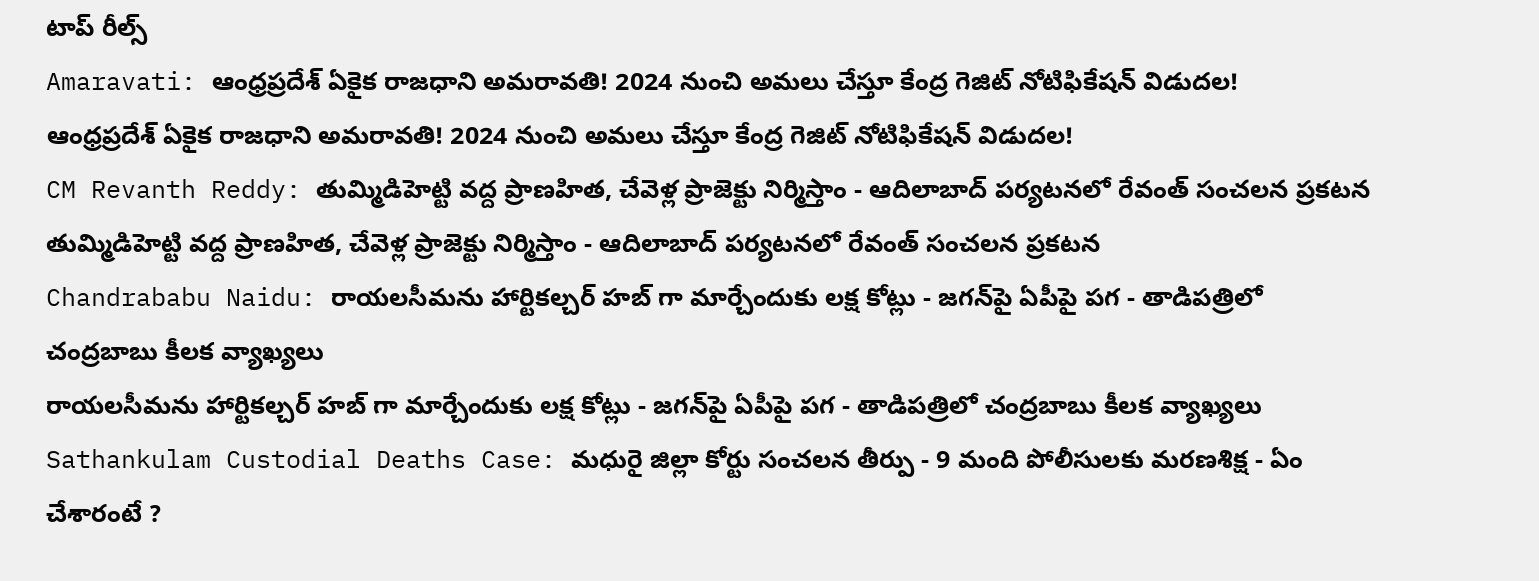టాప్ రీల్స్
Amaravati: ఆంధ్రప్రదేశ్‌ ఏకైక రాజధాని అమరావతి! 2024 నుంచి అమలు చేస్తూ కేంద్ర గెజిట్ నోటిఫికేషన్ విడుదల!
ఆంధ్రప్రదేశ్‌ ఏకైక రాజధాని అమరావతి! 2024 నుంచి అమలు చేస్తూ కేంద్ర గెజిట్ నోటిఫికేషన్ విడుదల!
CM Revanth Reddy: తుమ్మిడిహెట్టి వద్ద ప్రాణహిత, చేవెళ్ల ప్రాజెక్టు నిర్మిస్తాం - ఆదిలాబాద్ పర్యటనలో రేవంత్ సంచలన ప్రకటన
తుమ్మిడిహెట్టి వద్ద ప్రాణహిత, చేవెళ్ల ప్రాజెక్టు నిర్మిస్తాం - ఆదిలాబాద్ పర్యటనలో రేవంత్ సంచలన ప్రకటన
Chandrababu Naidu: రాయలసీమను హార్టికల్చర్ హబ్ గా మార్చేందుకు లక్ష కోట్లు - జగన్‌పై ఏపీపై పగ - తాడిపత్రిలో చంద్రబాబు కీలక వ్యాఖ్యలు
రాయలసీమను హార్టికల్చర్ హబ్ గా మార్చేందుకు లక్ష కోట్లు - జగన్‌పై ఏపీపై పగ - తాడిపత్రిలో చంద్రబాబు కీలక వ్యాఖ్యలు
Sathankulam Custodial Deaths Case: మధురై జిల్లా కోర్టు సంచలన తీర్పు - 9 మంది పోలీసులకు మరణశిక్ష - ఏం చేశారంటే ?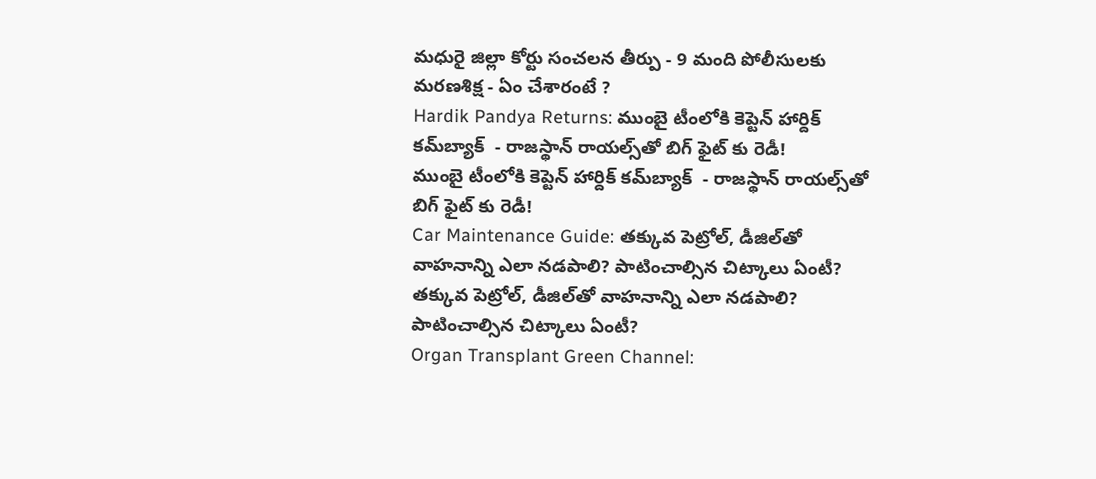మధురై జిల్లా కోర్టు సంచలన తీర్పు - 9 మంది పోలీసులకు మరణశిక్ష - ఏం చేశారంటే ?
Hardik Pandya Returns: ముంబై టీంలోకి కెప్టెన్ హార్దిక్ కమ్‌బ్యాక్  - రాజస్థాన్ రాయల్స్‌తో బిగ్ ఫైట్ కు రెడీ!
ముంబై టీంలోకి కెప్టెన్ హార్దిక్ కమ్‌బ్యాక్  - రాజస్థాన్ రాయల్స్‌తో బిగ్ ఫైట్ కు రెడీ!
Car Maintenance Guide: తక్కువ పెట్రోల్, డీజిల్‌తో వాహనాన్ని ఎలా నడపాలి? పాటించాల్సిన చిట్కాలు ఏంటీ?
తక్కువ పెట్రోల్, డీజిల్‌తో వాహనాన్ని ఎలా నడపాలి? పాటించాల్సిన చిట్కాలు ఏంటీ?
Organ Transplant Green Channel: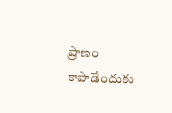ప్రాణం కాపాడేందుకు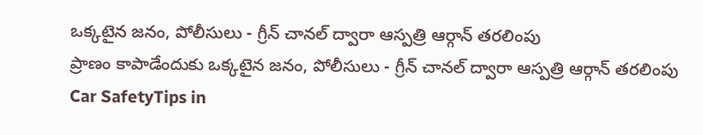ఒక్కటైన జనం, పోలీసులు - గ్రీన్ చానల్ ద్వారా ఆస్పత్రి ఆర్గాన్ తరలింపు
ప్రాణం కాపాడేందుకు ఒక్కటైన జనం, పోలీసులు - గ్రీన్ చానల్ ద్వారా ఆస్పత్రి ఆర్గాన్ తరలింపు
Car SafetyTips in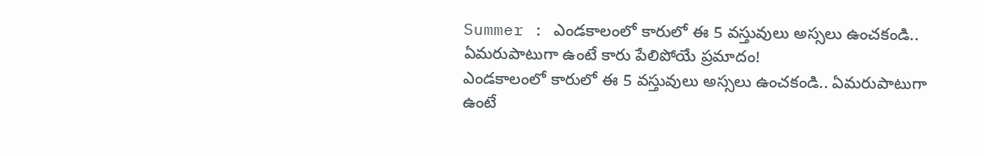Summer : ఎండకాలంలో కారులో ఈ 5 వస్తువులు అస్సలు ఉంచకండి.. ఏమరుపాటుగా ఉంటే కారు పేలిపోయే ప్రమాదం!
ఎండకాలంలో కారులో ఈ 5 వస్తువులు అస్సలు ఉంచకండి.. ఏమరుపాటుగా ఉంటే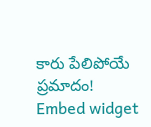కారు పేలిపోయే ప్రమాదం!
Embed widget